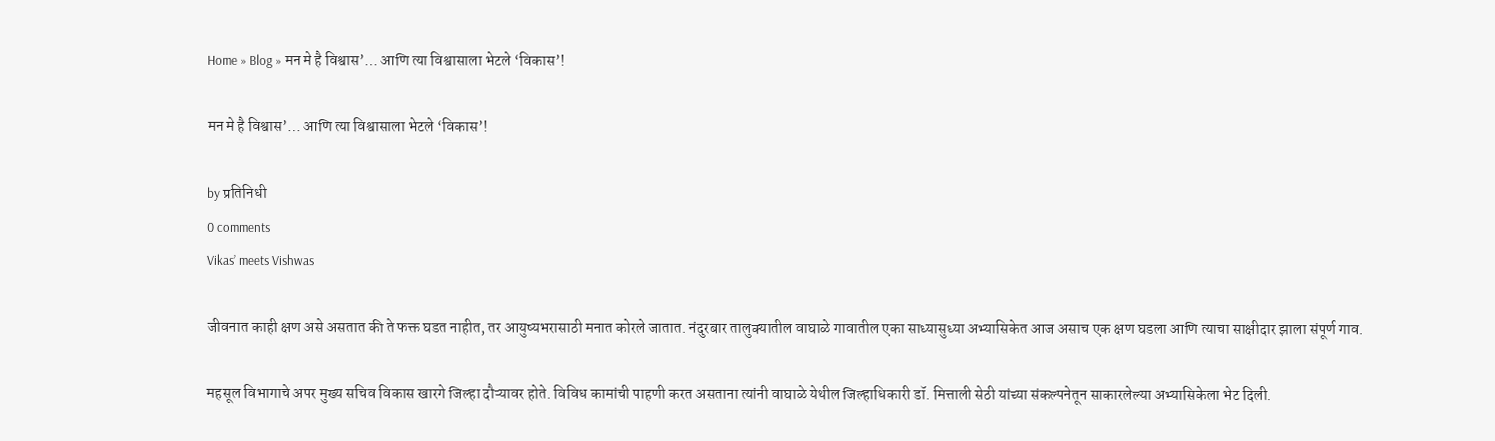Home » Blog » मन मे है विश्वास’… आणि त्या विश्वासाला भेटले ‘विकास’!

मन मे है विश्वास’… आणि त्या विश्वासाला भेटले ‘विकास’!

by प्रतिनिधी
0 comments
Vikas’ meets Vishwas

जीवनात काही क्षण असे असतात की ते फक्त घडत नाहीत, तर आयुष्यभरासाठी मनात कोरले जातात. नंदुरबार तालुक्यातील वाघाळे गावातील एका साध्यासुध्या अभ्यासिकेत आज असाच एक क्षण घडला आणि त्याचा साक्षीदार झाला संपूर्ण गाव.

महसूल विभागाचे अपर मुख्य सचिव विकास खारगे जिल्हा दौऱ्यावर होते. विविध कामांची पाहणी करत असताना त्यांनी वाघाळे येथील जिल्हाधिकारी डॉ. मित्ताली सेठी यांच्या संकल्पनेतून साकारलेल्या अभ्यासिकेला भेट दिली.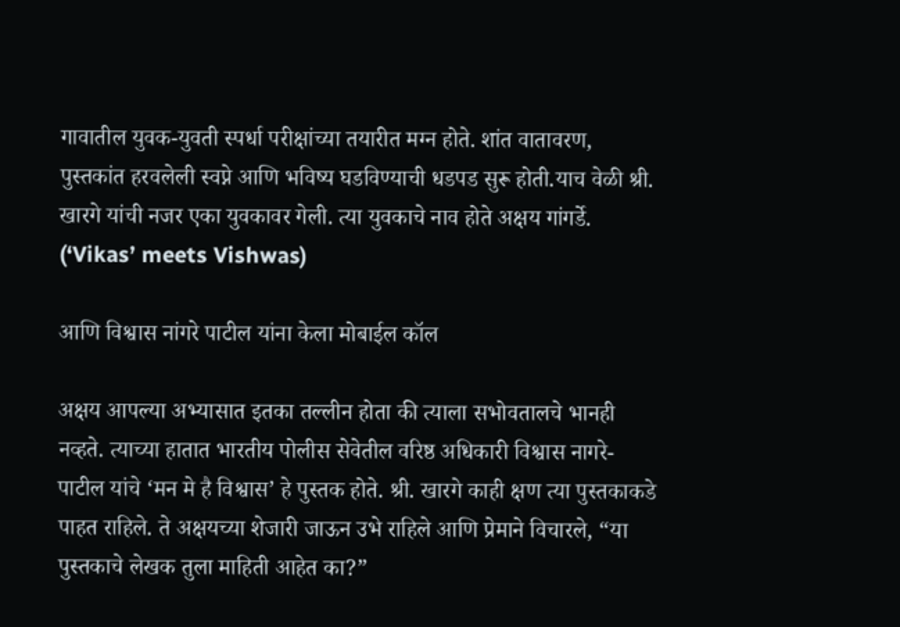गावातील युवक-युवती स्पर्धा परीक्षांच्या तयारीत मग्न होते. शांत वातावरण, पुस्तकांत हरवलेली स्वप्ने आणि भविष्य घडविण्याची धडपड सुरू होती.याच वेळी श्री. खारगे यांची नजर एका युवकावर गेली. त्या युवकाचे नाव होते अक्षय गांगर्डे. (‘Vikas’ meets Vishwas)

आणि विश्वास नांगरे पाटील यांना केला मोबाईल कॉल

अक्षय आपल्या अभ्यासात इतका तल्लीन होता की त्याला सभोवतालचे भानही नव्हते. त्याच्या हातात भारतीय पोलीस सेवेतील वरिष्ठ अधिकारी विश्वास नागरे-पाटील यांचे ‘मन मे है विश्वास’ हे पुस्तक होते. श्री. खारगे काही क्षण त्या पुस्तकाकडे पाहत राहिले. ते अक्षयच्या शेजारी जाऊन उभे राहिले आणि प्रेमाने विचारले, “या पुस्तकाचे लेखक तुला माहिती आहेत का?”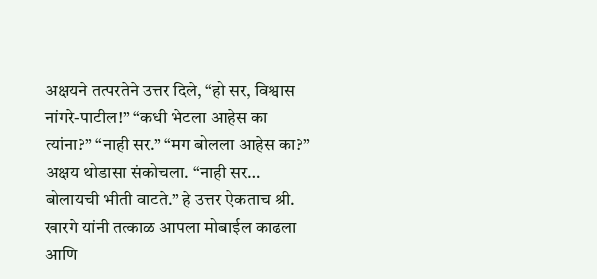अक्षयने तत्परतेने उत्तर दिले, “हो सर, विश्वास नांगरे-पाटील!” “कधी भेटला आहेस का त्यांना?” “नाही सर.” “मग बोलला आहेस का?” अक्षय थोडासा संकोचला. “नाही सर… बोलायची भीती वाटते.” हे उत्तर ऐकताच श्री. खारगे यांनी तत्काळ आपला मोबाईल काढला आणि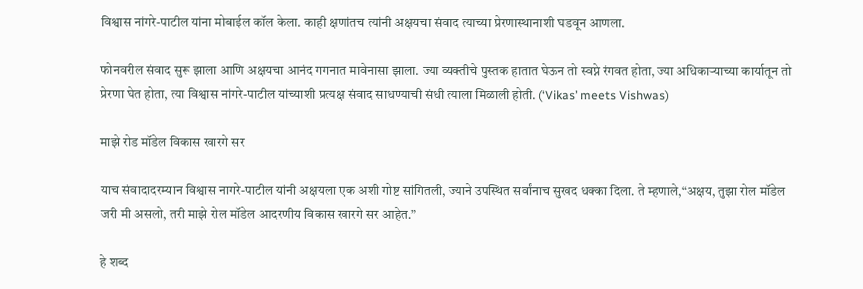विश्वास नांगरे-पाटील यांना मोबाईल कॉल केला. काही क्षणांतच त्यांनी अक्षयचा संवाद त्याच्या प्रेरणास्थानाशी घडवून आणला.

फोनवरील संवाद सुरू झाला आणि अक्षयचा आनंद गगनात मावेनासा झाला. ज्या व्यक्तीचे पुस्तक हातात घेऊन तो स्वप्ने रंगवत होता, ज्या अधिकाऱ्याच्या कार्यातून तो प्रेरणा घेत होता, त्या विश्वास नांगरे-पाटील यांच्याशी प्रत्यक्ष संवाद साधण्याची संधी त्याला मिळाली होती. (‘Vikas’ meets Vishwas)

माझे रोड मॉडेल विकास खारगे सर

याच संवादादरम्यान विश्वास नागरे-पाटील यांनी अक्षयला एक अशी गोष्ट सांगितली, ज्याने उपस्थित सर्वांनाच सुखद धक्का दिला. ते म्हणाले,“अक्षय, तुझा रोल मॉडेल जरी मी असलो, तरी माझे रोल मॉडेल आदरणीय विकास खारगे सर आहेत.”

हे शब्द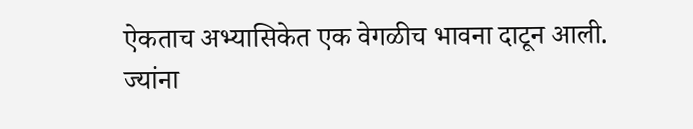ऐकताच अभ्यासिकेत एक वेगळीच भावना दाटून आली. ज्यांना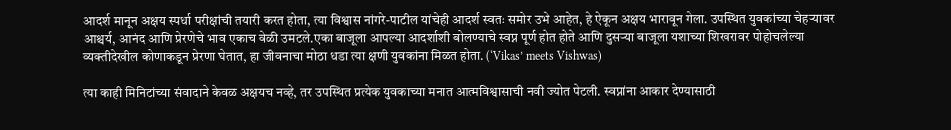आदर्श मानून अक्षय स्पर्धा परीक्षांची तयारी करत होता, त्या विश्वास नांगरे-पाटील यांचेही आदर्श स्वतः समोर उभे आहेत, हे ऐकून अक्षय भारावून गेला. उपस्थित युवकांच्या चेहऱ्यावर आश्चर्य, आनंद आणि प्रेरणेचे भाव एकाच वेळी उमटले.एका बाजूला आपल्या आदर्शाशी बोलण्याचे स्वप्न पूर्ण होत होते आणि दुसऱ्या बाजूला यशाच्या शिखरावर पोहोचलेल्या व्यक्तीदेखील कोणाकडून प्रेरणा घेतात, हा जीवनाचा मोठा धडा त्या क्षणी युवकांना मिळत होता. (‘Vikas’ meets Vishwas)

त्या काही मिनिटांच्या संवादाने केवळ अक्षयच नव्हे, तर उपस्थित प्रत्येक युवकाच्या मनात आत्मविश्वासाची नवी ज्योत पेटली. स्वप्नांना आकार देण्यासाठी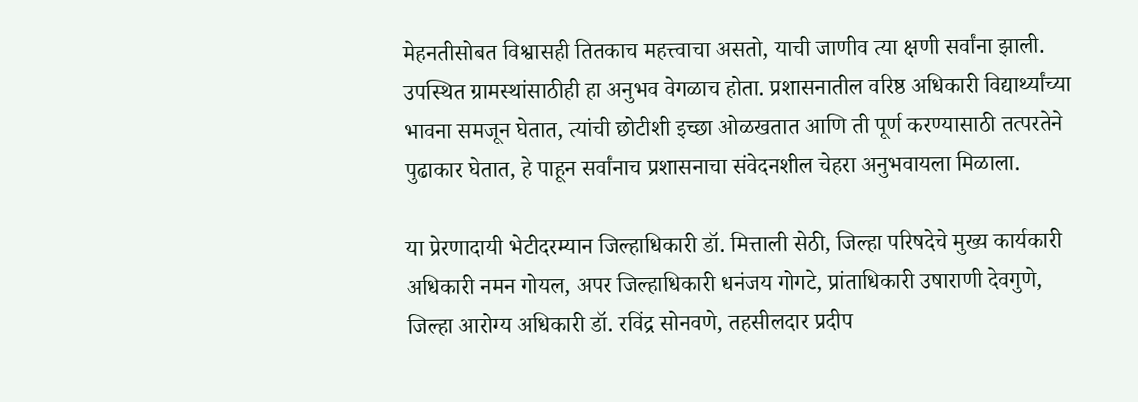मेहनतीसोबत विश्वासही तितकाच महत्त्वाचा असतो, याची जाणीव त्या क्षणी सर्वांना झाली. उपस्थित ग्रामस्थांसाठीही हा अनुभव वेगळाच होता. प्रशासनातील वरिष्ठ अधिकारी विद्यार्थ्यांच्या भावना समजून घेतात, त्यांची छोटीशी इच्छा ओळखतात आणि ती पूर्ण करण्यासाठी तत्परतेने पुढाकार घेतात, हे पाहून सर्वांनाच प्रशासनाचा संवेदनशील चेहरा अनुभवायला मिळाला.

या प्रेरणादायी भेटीदरम्यान जिल्हाधिकारी डॉ. मित्ताली सेठी, जिल्हा परिषदेचे मुख्य कार्यकारी अधिकारी नमन गोयल, अपर जिल्हाधिकारी धनंजय गोगटे, प्रांताधिकारी उषाराणी देवगुणे, जिल्हा आरोग्य अधिकारी डॉ. रविंद्र सोनवणे, तहसीलदार प्रदीप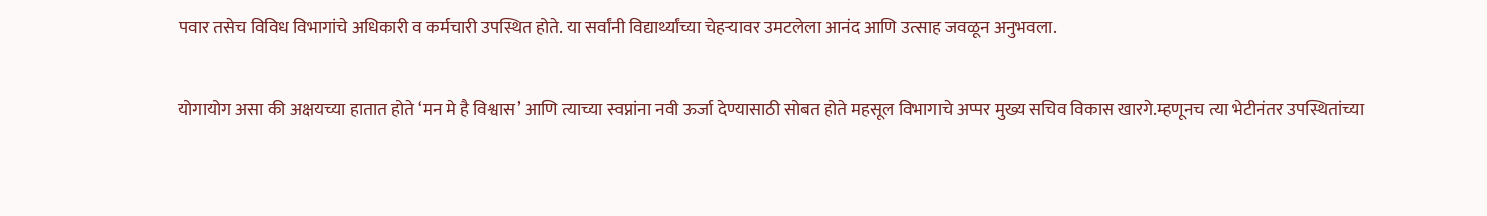पवार तसेच विविध विभागांचे अधिकारी व कर्मचारी उपस्थित होते. या सर्वांनी विद्यार्थ्यांच्या चेहऱ्यावर उमटलेला आनंद आणि उत्साह जवळून अनुभवला.

योगायोग असा की अक्षयच्या हातात होते ‘मन मे है विश्वास’ आणि त्याच्या स्वप्नांना नवी ऊर्जा देण्यासाठी सोबत होते महसूल विभागाचे अप्पर मुख्य सचिव विकास खारगे.म्हणूनच त्या भेटीनंतर उपस्थितांच्या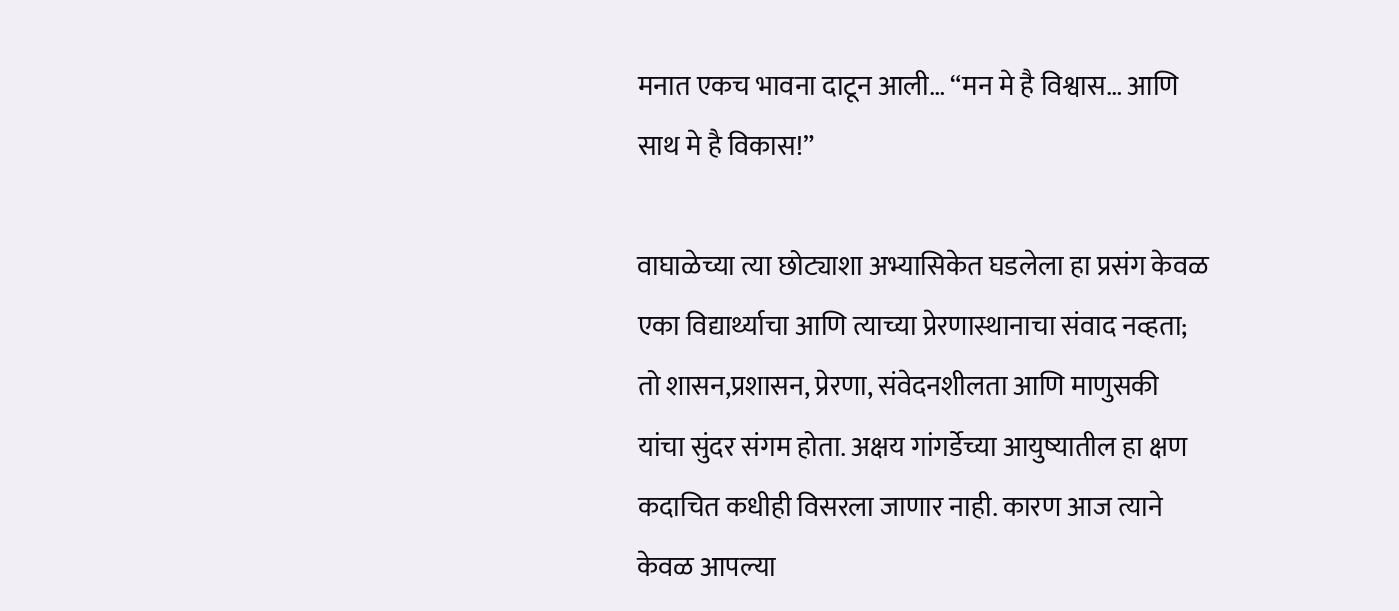मनात एकच भावना दाटून आली… “मन मे है विश्वास… आणि साथ मे है विकास!”

वाघाळेच्या त्या छोट्याशा अभ्यासिकेत घडलेला हा प्रसंग केवळ एका विद्यार्थ्याचा आणि त्याच्या प्रेरणास्थानाचा संवाद नव्हता; तो शासन,प्रशासन, प्रेरणा, संवेदनशीलता आणि माणुसकी यांचा सुंदर संगम होता. अक्षय गांगर्डेच्या आयुष्यातील हा क्षण कदाचित कधीही विसरला जाणार नाही. कारण आज त्याने केवळ आपल्या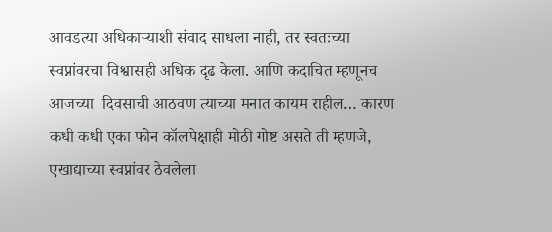आवडत्या अधिकाऱ्याशी संवाद साधला नाही, तर स्वतःच्या स्वप्नांवरचा विश्वासही अधिक दृढ केला. आणि कदाचित म्हणूनच आजच्या  दिवसाची आठवण त्याच्या मनात कायम राहील… कारण कधी कधी एका फोन कॉलपेक्षाही मोठी गोष्ट असते ती म्हणजे, एखाद्याच्या स्वप्नांवर ठेवलेला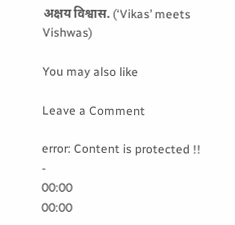अक्षय विश्वास. (‘Vikas’ meets Vishwas)

You may also like

Leave a Comment

error: Content is protected !!
-
00:00
00:00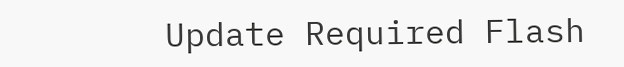Update Required Flash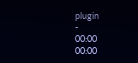plugin
-
00:00
00:00